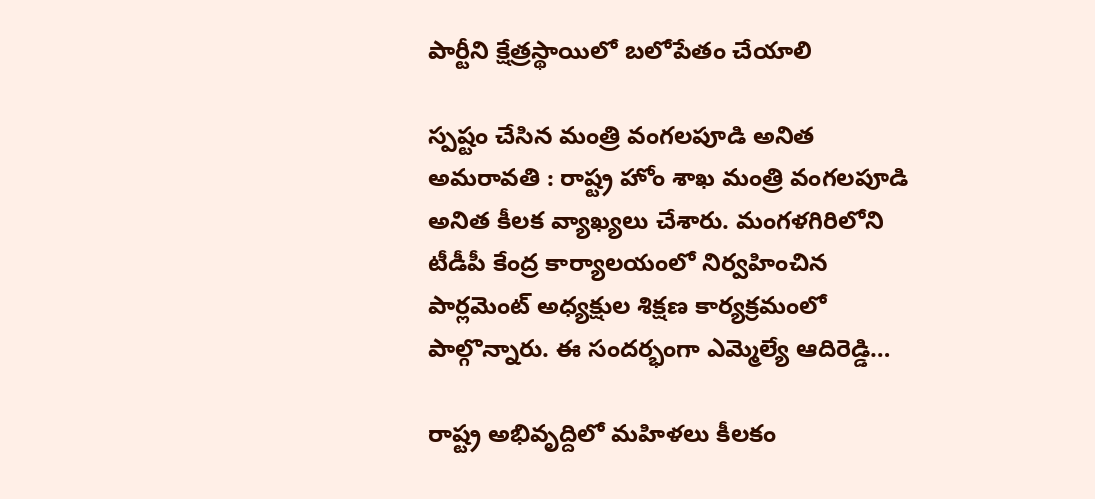పార్టీని క్షేత్ర‌స్థాయిలో బ‌లోపేతం చేయాలి

స్ప‌ష్టం చేసిన మంత్రి వంగ‌ల‌పూడి అనిత అమ‌రావ‌తి : రాష్ట్ర హోం శాఖ మంత్రి వంగ‌ల‌పూడి అనిత కీల‌క వ్యాఖ్య‌లు చేశారు. మంగ‌ళ‌గిరిలోని టీడీపీ కేంద్ర కార్యాల‌యంలో నిర్వహించిన పార్లమెంట్ అధ్యక్షుల శిక్షణ కార్యక్రమంలో పాల్గొన్నారు. ఈ సందర్భంగా ఎమ్మెల్యే ఆదిరెడ్డి…

రాష్ట్ర అభివృద్దిలో మ‌హిళ‌లు కీల‌కం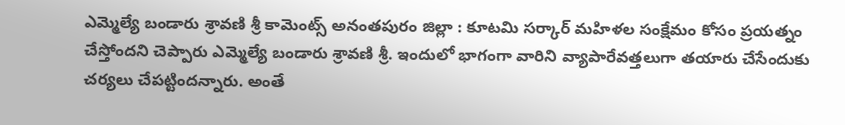ఎమ్మెల్యే బండారు శ్రావ‌ణి శ్రీ కామెంట్స్ అనంత‌పురం జిల్లా : కూట‌మి స‌ర్కార్ మ‌హిళ‌ల సంక్షేమం కోసం ప్ర‌య‌త్నం చేస్తోంద‌ని చెప్పారు ఎమ్మెల్యే బండారు శ్రావ‌ణి శ్రీ‌. ఇందులో భాగంగా వారిని వ్యాపారేవ‌త్త‌లుగా త‌యారు చేసేందుకు చ‌ర్య‌లు చేప‌ట్టింద‌న్నారు. అంతే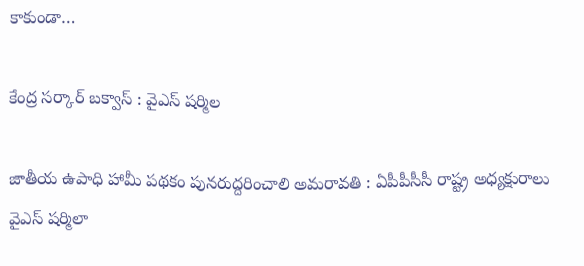కాకుండా…

కేంద్ర స‌ర్కార్ బ‌క్వాస్ : వైఎస్ ష‌ర్మిల

జాతీయ ఉపాధి హామీ ప‌థ‌కం పున‌రుద్ద‌రించాలి అమ‌రావతి : ఏపీపీసీసీ రాష్ట్ర అధ్యక్షురాలు వైఎస్ ష‌ర్మిలా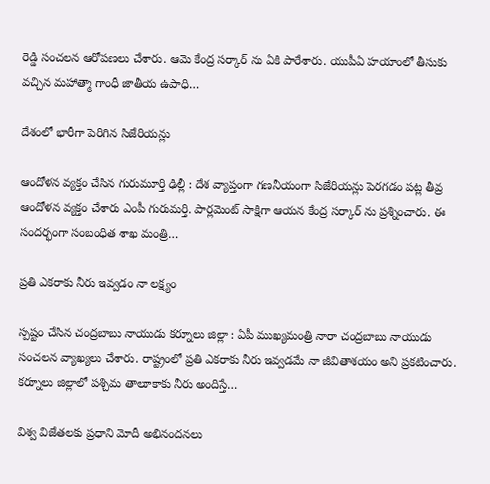రెడ్డి సంచ‌ల‌న ఆరోప‌ణ‌లు చేశారు. ఆమె కేంద్ర స‌ర్కార్ ను ఏకి పారేశారు. యుపీఏ హ‌యాంలో తీసుకు వ‌చ్చిన మ‌హాత్మా గాంధీ జాతీయ ఉపాధి…

దేశంలో భారీగా పెరిగిన సిజేరియ‌న్లు

ఆందోళ‌న వ్య‌క్తం చేసిన గురుమూర్తి ఢిల్లీ : దేశ వ్యాప్తంగా గ‌ణ‌నీయంగా సిజేరియ‌న్లు పెర‌గ‌డం ప‌ట్ల తీవ్ర ఆందోళ‌న వ్య‌క్తం చేశారు ఎంపీ గురుమ‌ర్తి. పార్ల‌మెంట్ సాక్షిగా ఆయ‌న కేంద్ర స‌ర్కార్ ను ప్ర‌శ్నించారు. ఈ సంద‌ర్భంగా సంబంధిత శాఖ మంత్రి…

ప్ర‌తి ఎక‌రాకు నీరు ఇవ్వ‌డం నా ల‌క్ష్యం

స్ప‌ష్టం చేసిన చంద్ర‌బాబు నాయుడు క‌ర్నూలు జిల్లా : ఏపీ ముఖ్య‌మంత్రి నారా చంద్ర‌బాబు నాయుడు సంచ‌ల‌న వ్యాఖ్య‌లు చేశారు. రాష్ట్రంలో ప్రతి ఎకరాకు నీరు ఇవ్వడమే నా జీవితాశయం అని ప్ర‌క‌టించారు. కర్నూలు జిల్లాలో పశ్చిమ తాలూకాకు నీరు అందిస్తే…

విశ్వ విజేత‌ల‌కు ప్ర‌ధాని మోదీ అభినంద‌న‌లు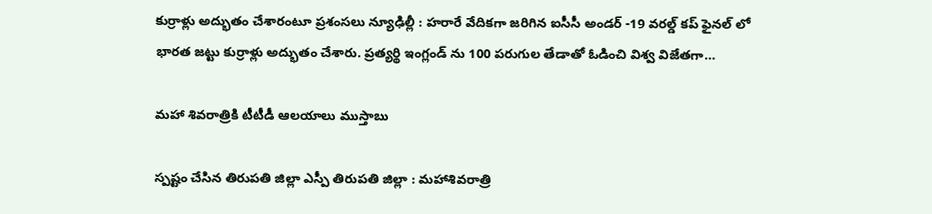కుర్రాళ్లు అద్భుతం చేశారంటూ ప్ర‌శంస‌లు న్యూఢిల్లీ : హ‌రారే వేదిక‌గా జ‌రిగిన ఐసీసీ అండ‌ర్ -19 వ‌ర‌ల్డ్ క‌ప్ ఫైన‌ల్ లో భార‌త జ‌ట్టు కుర్రాళ్లు అద్భుతం చేశారు. ప్ర‌త్య‌ర్థి ఇంగ్లండ్ ను 100 ప‌రుగుల తేడాతో ఓడించి విశ్వ విజేత‌గా…

మ‌హా శివ‌రాత్రికి టీటీడీ ఆల‌యాలు ముస్తాబు

స్ప‌ష్టం చేసిన తిరుప‌తి జిల్లా ఎస్పీ తిరుప‌తి జిల్లా : మహాశివరాత్రి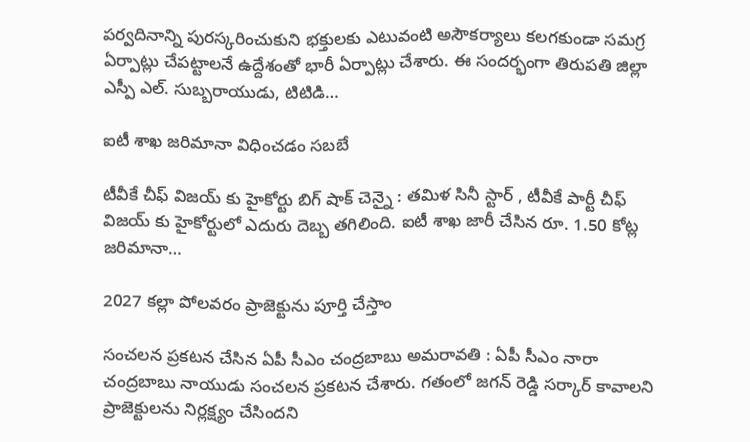పర్వదినాన్ని పురస్కరించుకుని భక్తులకు ఎటువంటి అసౌకర్యాలు కలగకుండా సమగ్ర ఏర్పాట్లు చేపట్టాలనే ఉద్దేశంతో భారీ ఏర్పాట్లు చేశారు. ఈ సంద‌ర్భంగా తిరుపతి జిల్లా ఎస్పీ ఎల్. సుబ్బరాయుడు, టిటిడి…

ఐటీ శాఖ జ‌రిమానా విధించ‌డం స‌బ‌బే

టీవీకే చీఫ్ విజ‌య్ కు హైకోర్టు బిగ్ షాక్ చెన్నై : త‌మిళ సినీ స్టార్ , టీవీకే పార్టీ చీఫ్ విజ‌య్ కు హైకోర్టులో ఎదురు దెబ్బ త‌గిలింది. ఐటీ శాఖ జారీ చేసిన రూ. 1.50 కోట్ల జ‌రిమానా…

2027 కల్లా పోల‌వ‌రం ప్రాజెక్టును పూర్తి చేస్తాం

సంచ‌ల‌న ప్ర‌క‌ట‌న చేసిన ఏపీ సీఎం చంద్ర‌బాబు అమరావ‌తి : ఏపీ సీఎం నారా చంద్ర‌బాబు నాయుడు సంచ‌ల‌న ప్ర‌క‌ట‌న చేశారు. గ‌తంలో జ‌గ‌న్ రెడ్డి స‌ర్కార్ కావాల‌ని ప్రాజెక్టుల‌ను నిర్ల‌క్ష్యం చేసింద‌ని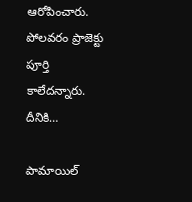ఆరోపించారు. పోల‌వ‌రం ప్రాజెక్టు పూర్తి కాలేద‌న్నారు. దీనికి…

పామాయిల్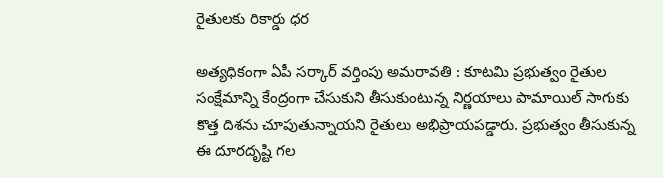రైతుల‌కు రికార్డు ధ‌ర

అత్య‌ధికంగా ఏపీ స‌ర్కార్ వ‌ర్తింపు అమ‌రావ‌తి : కూటమి ప్రభుత్వం రైతుల సంక్షేమాన్ని కేంద్రంగా చేసుకుని తీసుకుంటున్న నిర్ణయాలు పామాయిల్ సాగుకు కొత్త దిశను చూపుతున్నాయని రైతులు అభిప్రాయపడ్డారు. ప్రభుత్వం తీసుకున్న ఈ దూరదృష్టి గల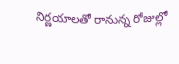నిర్ణయాలతో రానున్న రోజుల్లో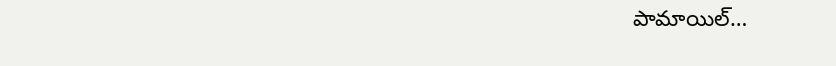పామాయిల్…